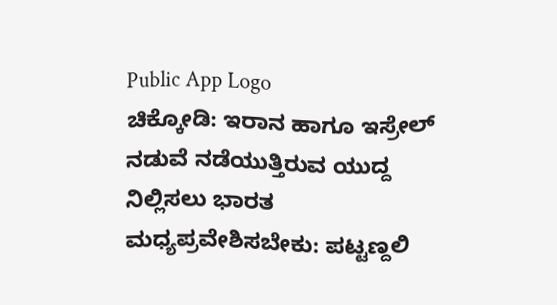Public App Logo
ಚಿಕ್ಕೋಡಿ: ಇರಾನ ಹಾಗೂ ಇಸ್ರೇಲ್ ನಡುವೆ ನಡೆಯುತ್ತಿರುವ ಯುದ್ದ ನಿಲ್ಲಿಸಲು ಭಾರತ ಮಧ್ಯಪ್ರವೇಶಿಸಬೇಕು: ಪಟ್ಟಣ್ದಲಿ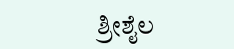ಶ್ರೀಶೈಲ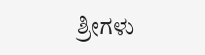ಶ್ರೀಗಳು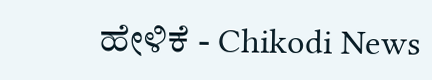ಹೇಳಿಕೆ - Chikodi News